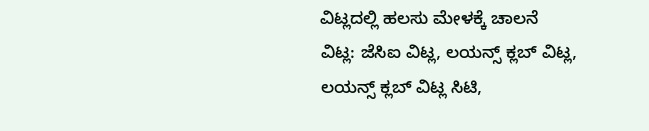ವಿಟ್ಲದಲ್ಲಿ ಹಲಸು ಮೇಳಕ್ಕೆ ಚಾಲನೆ
ವಿಟ್ಲ: ಜೆಸಿಐ ವಿಟ್ಲ, ಲಯನ್ಸ್ ಕ್ಲಬ್ ವಿಟ್ಲ, ಲಯನ್ಸ್ ಕ್ಲಬ್ ವಿಟ್ಲ ಸಿಟಿ,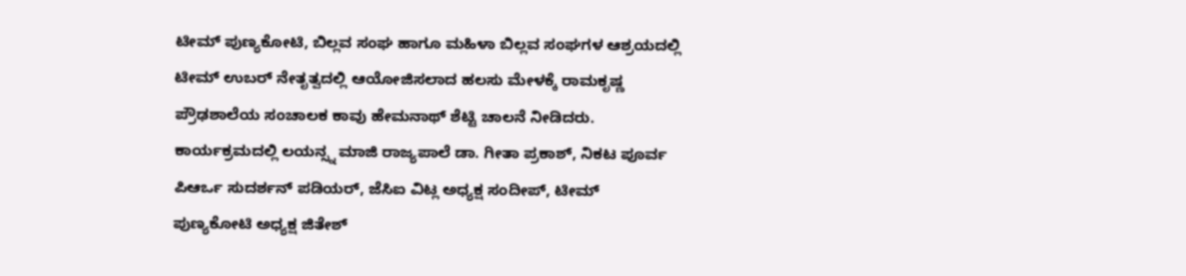ಟೀಮ್ ಪುಣ್ಯಕೋಟಿ, ಬಿಲ್ಲವ ಸಂಘ ಹಾಗೂ ಮಹಿಳಾ ಬಿಲ್ಲವ ಸಂಘಗಳ ಆಶ್ರಯದಲ್ಲಿ ಟೀಮ್ ಉಬರ್ ನೇತೃತ್ವದಲ್ಲಿ ಆಯೋಜಿಸಲಾದ ಹಲಸು ಮೇಳಕ್ಕೆ ರಾಮಕೃಷ್ಣ ಪ್ರೌಢಶಾಲೆಯ ಸಂಚಾಲಕ ಕಾವು ಹೇಮನಾಥ್ ಶೆಟ್ಟಿ ಚಾಲನೆ ನೀಡಿದರು. ಕಾರ್ಯಕ್ರಮದಲ್ಲಿ ಲಯನ್ಸ್ನ ಮಾಜಿ ರಾಜ್ಯಪಾಲೆ ಡಾ. ಗೀತಾ ಪ್ರಕಾಶ್, ನಿಕಟ ಪೂರ್ವ ಪಿಆರ್ಒ ಸುದರ್ಶನ್ ಪಡಿಯರ್, ಜೆಸಿಐ ವಿಟ್ಲ ಅಧ್ಯಕ್ಷ ಸಂದೀಪ್, ಟೀಮ್ ಪುಣ್ಯಕೋಟಿ ಅಧ್ಯಕ್ಷ ಜಿತೇಶ್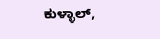ಕುಳ್ಳಾಲ್,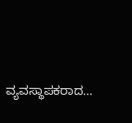ವ್ಯವಸ್ಥಾಪಕರಾದ…